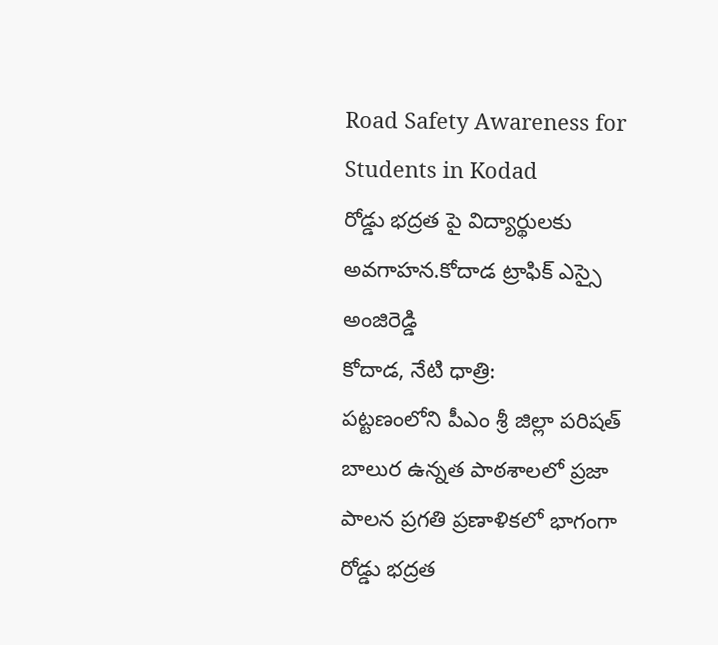Road Safety Awareness for Students in Kodad
రోడ్డు భద్రత పై విద్యార్థులకు అవగాహన.కోదాడ ట్రాఫిక్ ఎస్సై అంజిరెడ్డి
కోదాడ, నేటి ధాత్రి:
పట్టణంలోని పీఎం శ్రీ జిల్లా పరిషత్ బాలుర ఉన్నత పాఠశాలలో ప్రజా పాలన ప్రగతి ప్రణాళికలో భాగంగా రోడ్డు భద్రత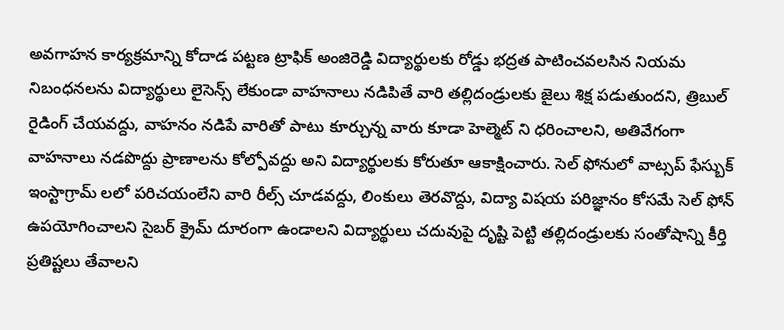అవగాహన కార్యక్రమాన్ని కోదాడ పట్టణ ట్రాఫిక్ అంజిరెడ్డి విద్యార్థులకు రోడ్డు భద్రత పాటించవలసిన నియమ నిబంధనలను విద్యార్థులు లైసెన్స్ లేకుండా వాహనాలు నడిపితే వారి తల్లిదండ్రులకు జైలు శిక్ష పడుతుందని, త్రిబుల్ రైడింగ్ చేయవద్దు, వాహనం నడిపే వారితో పాటు కూర్చున్న వారు కూడా హెల్మెట్ ని ధరించాలని, అతివేగంగా వాహనాలు నడపొద్దు ప్రాణాలను కోల్పోవద్దు అని విద్యార్థులకు కోరుతూ ఆకాక్షించారు. సెల్ ఫోనులో వాట్సప్ ఫేస్బుక్ ఇంస్టాగ్రామ్ లలో పరిచయంలేని వారి రీల్స్ చూడవద్దు, లింకులు తెరవొద్దు, విద్యా విషయ పరిజ్ఞానం కోసమే సెల్ ఫోన్ ఉపయోగించాలని సైబర్ క్రైమ్ దూరంగా ఉండాలని విద్యార్థులు చదువుపై దృష్టి పెట్టి తల్లిదండ్రులకు సంతోషాన్ని కీర్తి ప్రతిష్టలు తేవాలని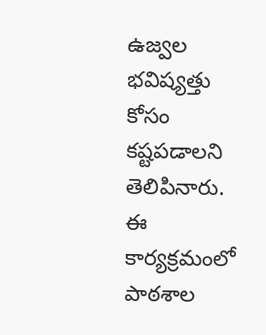ఉజ్వల భవిష్యత్తు కోసం కష్టపడాలని తెలిపినారు. ఈ కార్యక్రమంలో పాఠశాల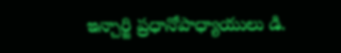ఇన్చార్జి ప్రధానోపాధ్యాయులు డి.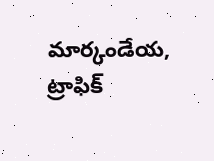మార్కండేయ, ట్రాఫిక్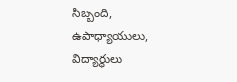సిబ్బంది, ఉపాధ్యాయులు, విద్యార్థులు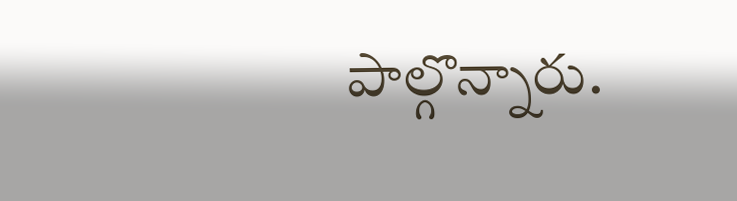పాల్గొన్నారు.